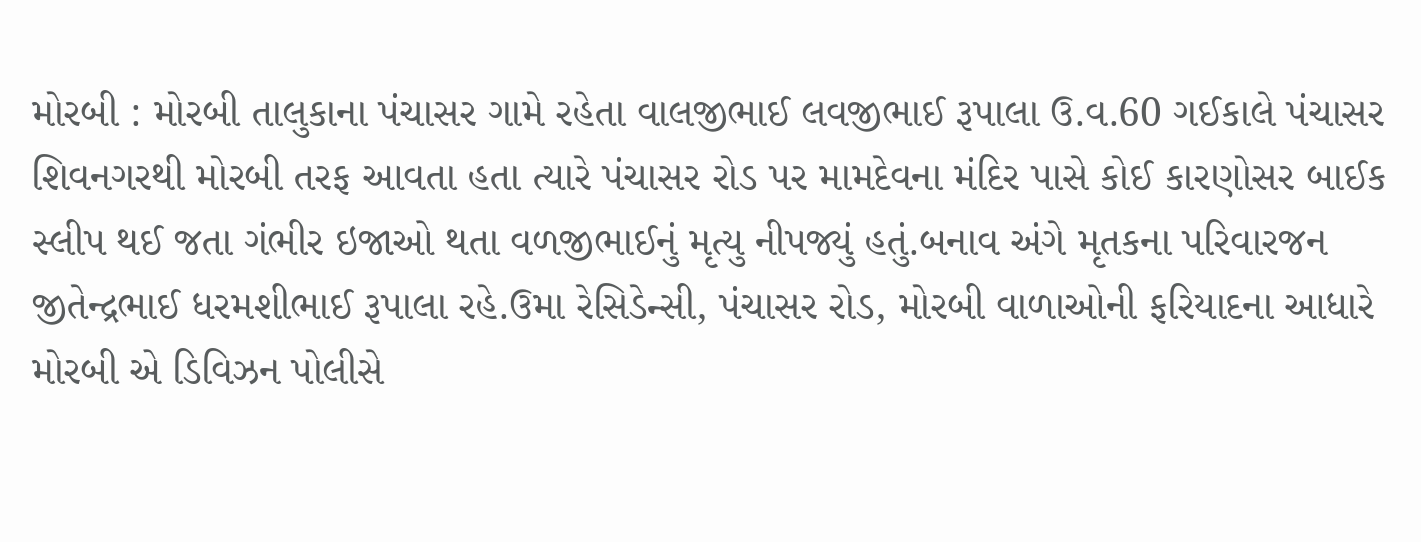મોરબી : મોરબી તાલુકાના પંચાસર ગામે રહેતા વાલજીભાઈ લવજીભાઈ રૂપાલા ઉ.વ.60 ગઈકાલે પંચાસર શિવનગરથી મોરબી તરફ આવતા હતા ત્યારે પંચાસર રોડ પર મામદેવના મંદિર પાસે કોઈ કારણોસર બાઈક સ્લીપ થઈ જતા ગંભીર ઇજાઓ થતા વળજીભાઈનું મૃત્યુ નીપજ્યું હતું.બનાવ અંગે મૃતકના પરિવારજન જીતેન્દ્રભાઈ ધરમશીભાઈ રૂપાલા રહે.ઉમા રેસિડેન્સી, પંચાસર રોડ, મોરબી વાળાઓની ફરિયાદના આધારે મોરબી એ ડિવિઝન પોલીસે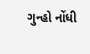ગુન્હો નોંધી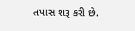તપાસ શરૂ કરી છે.